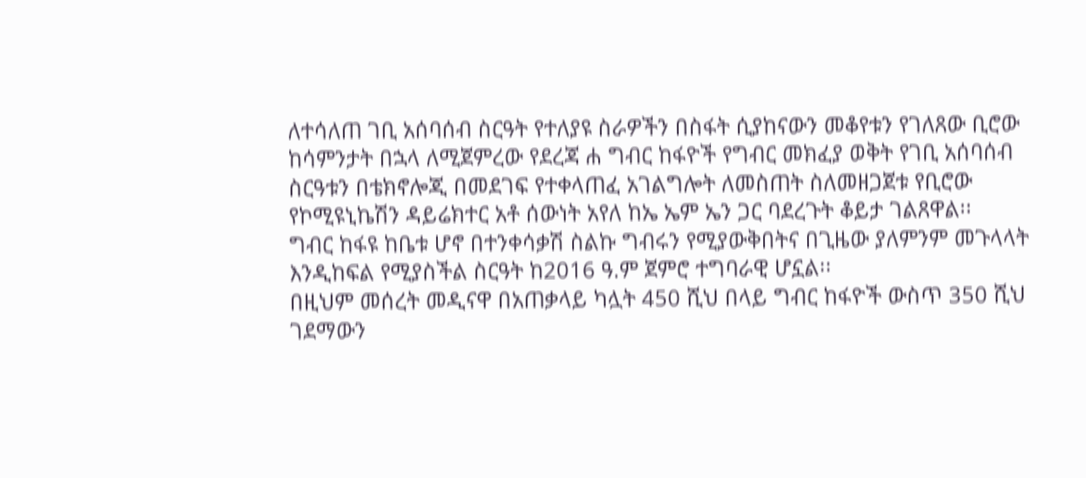ለተሳለጠ ገቢ አሰባሰብ ስርዓት የተለያዩ ስራዎችን በስፋት ሲያከናውን መቆየቱን የገለጸው ቢሮው ከሳምንታት በኋላ ለሚጀምረው የደረጃ ሐ ግብር ከፋዮች የግብር መክፈያ ወቅት የገቢ አሰባሰብ ስርዓቱን በቴክኖሎጂ በመደገፍ የተቀላጠፈ አገልግሎት ለመስጠት ስለመዘጋጀቱ የቢሮው የኮሚዩኒኬሽን ዳይሬክተር አቶ ሰውነት አየለ ከኤ ኤም ኤን ጋር ባደረጉት ቆይታ ገልጸዋል፡፡
ግብር ከፋዩ ከቤቱ ሆኖ በተንቀሳቃሽ ስልኩ ግብሩን የሚያውቅበትና በጊዜው ያለምንም መጉላላት እንዲከፍል የሚያስችል ስርዓት ከ2016 ዓ.ም ጀምሮ ተግባራዊ ሆኗል፡፡
በዚህም መሰረት መዲናዋ በአጠቃላይ ካሏት 450 ሺህ በላይ ግብር ከፋዮች ውስጥ 350 ሺህ ገደማውን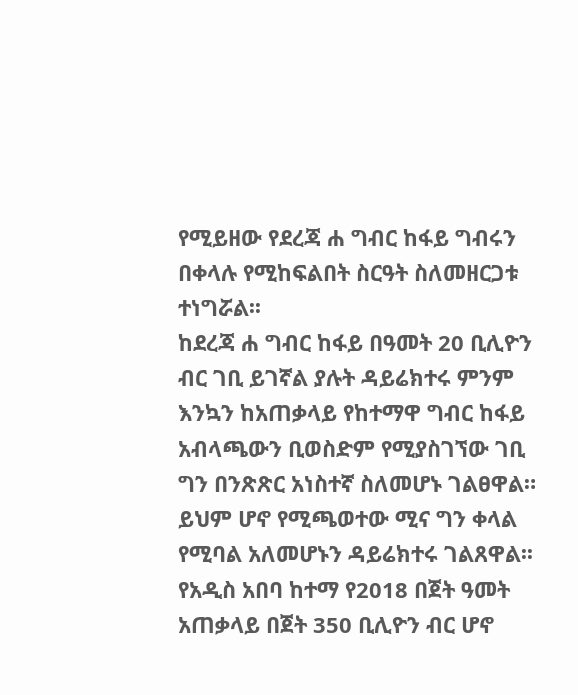የሚይዘው የደረጃ ሐ ግብር ከፋይ ግብሩን በቀላሉ የሚከፍልበት ስርዓት ስለመዘርጋቱ ተነግሯል፡፡
ከደረጃ ሐ ግብር ከፋይ በዓመት 20 ቢሊዮን ብር ገቢ ይገኛል ያሉት ዳይሬክተሩ ምንም እንኳን ከአጠቃላይ የከተማዋ ግብር ከፋይ አብላጫውን ቢወስድም የሚያስገኘው ገቢ ግን በንጽጽር አነስተኛ ስለመሆኑ ገልፀዋል።
ይህም ሆኖ የሚጫወተው ሚና ግን ቀላል የሚባል አለመሆኑን ዳይሬክተሩ ገልጸዋል፡፡
የአዲስ አበባ ከተማ የ2018 በጀት ዓመት አጠቃላይ በጀት 350 ቢሊዮን ብር ሆኖ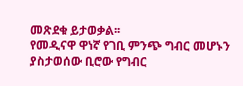መጽደቁ ይታወቃል፡፡
የመዲናዋ ዋነኛ የገቢ ምንጭ ግብር መሆኑን ያስታወሰው ቢሮው የግብር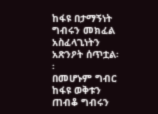ከፋዩ በታማኝነት ግብሩን መክፈል አስፈላጊነትን አጽንዖት ሰጥቷል፡፡
በመሆኑም ግብር ከፋዩ ወቅቱን ጠብቆ ግብሩን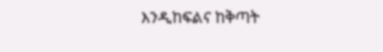እንዲከፍልና ከቅጣት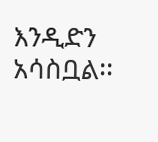እንዲድን አሳስቧል፡፡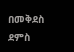በመቅደስ ደምስ